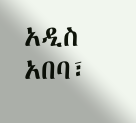አዲስ አበባ፣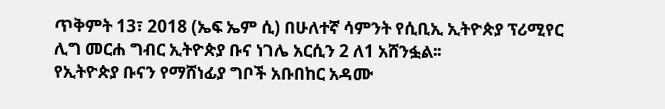ጥቅምት 13፣ 2018 (ኤፍ ኤም ሲ) በሁለተኛ ሳምንት የሲቢኢ ኢትዮጵያ ፕሪሚየር ሊግ መርሐ ግብር ኢትዮጵያ ቡና ነገሌ አርሲን 2 ለ1 አሸንፏል፡፡
የኢትዮጵያ ቡናን የማሸነፊያ ግቦች አቡበከር አዳሙ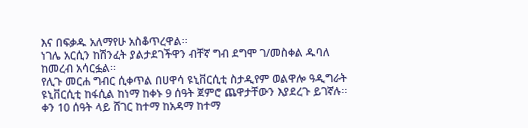እና በፍቃዱ አለማየሁ አስቆጥረዋል፡፡
ነገሌ አርሲን ከሽንፈት ያልታደገችዋን ብቸኛ ግብ ደግሞ ገ/መስቀል ዱባለ ከመረብ አሳርፏል፡፡
የሊጉ መርሐ ግብር ሲቀጥል በሀዋሳ ዩኒቨርሲቲ ስታዲየም ወልዋሎ ዓዲግራት ዩኒቨርሲቲ ከፋሲል ከነማ ከቀኑ 9 ሰዓት ጀምሮ ጨዋታቸውን እያደረጉ ይገኛሉ፡፡
ቀን 10 ሰዓት ላይ ሸገር ከተማ ከአዳማ ከተማ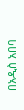በአዲስ አበባ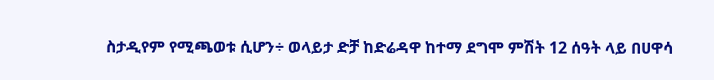ስታዲየም የሚጫወቱ ሲሆን÷ ወላይታ ድቻ ከድሬዳዋ ከተማ ደግሞ ምሽት 12 ሰዓት ላይ በሀዋሳ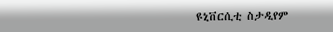ዩኒቨርሲቲ ስታዲየም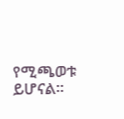የሚጫወቱ ይሆናል፡፡